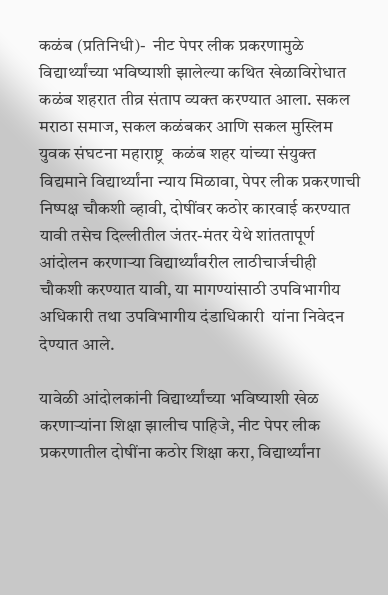कळंब (प्रतिनिधी)-  नीट पेपर लीक प्रकरणामुळे विद्यार्थ्यांच्या भविष्याशी झालेल्या कथित खेळाविरोधात कळंब शहरात तीव्र संताप व्यक्त करण्यात आला. सकल मराठा समाज, सकल कळंबकर आणि सकल मुस्लिम युवक संघटना महाराष्ट्र  कळंब शहर यांच्या संयुक्त विद्यमाने विद्यार्थ्यांना न्याय मिळावा, पेपर लीक प्रकरणाची निष्पक्ष चौकशी व्हावी, दोषींवर कठोर कारवाई करण्यात यावी तसेच दिल्लीतील जंतर-मंतर येथे शांततापूर्ण आंदोलन करणाऱ्या विद्यार्थ्यांवरील लाठीचार्जचीही चौकशी करण्यात यावी, या मागण्यांसाठी उपविभागीय अधिकारी तथा उपविभागीय दंडाधिकारी  यांना निवेदन देण्यात आले.

यावेळी आंदोलकांनी विद्यार्थ्यांच्या भविष्याशी खेळ करणाऱ्यांना शिक्षा झालीच पाहिजे, नीट पेपर लीक प्रकरणातील दोषींना कठोर शिक्षा करा, विद्यार्थ्यांना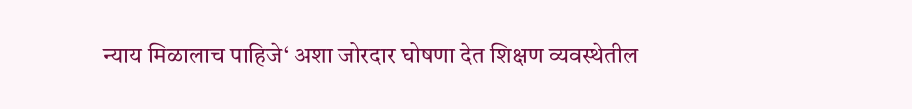न्याय मिळालाच पाहिजे‌‘ अशा जोरदार घोषणा देत शिक्षण व्यवस्थेतील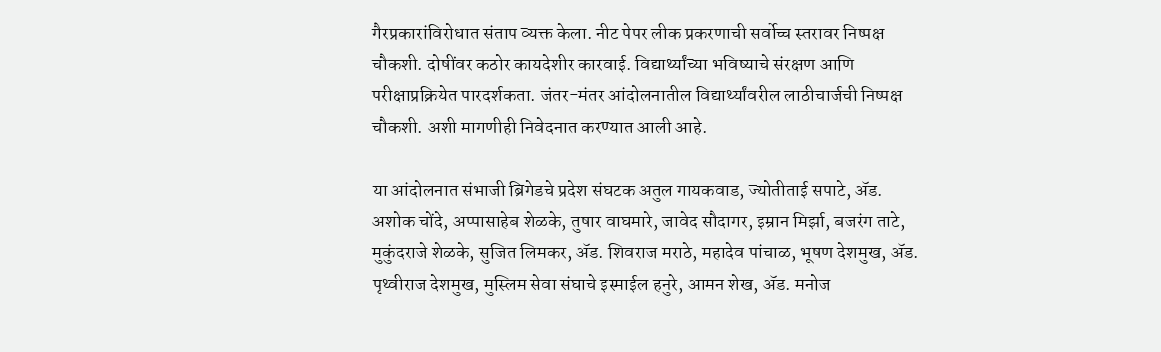गैरप्रकारांविरोधात संताप व्यक्त केला. नीट पेपर लीक प्रकरणाची सर्वोच्च स्तरावर निष्पक्ष चौकशी. दोषींवर कठोर कायदेशीर कारवाई. विद्यार्थ्यांच्या भविष्याचे संरक्षण आणि परीक्षाप्रक्रियेत पारदर्शकता. जंतर-मंतर आंदोलनातील विद्यार्थ्यांवरील लाठीचार्जची निष्पक्ष चौकशी. अशी मागणीही निवेदनात करण्यात आली आहे.

या आंदोलनात संभाजी ब्रिगेडचे प्रदेश संघटक अतुल गायकवाड, ज्योतीताई सपाटे, ॲड. अशोक चोंदे, अप्पासाहेब शेळके, तुषार वाघमारे, जावेद सौदागर, इम्रान मिर्झा, बजरंग ताटे, मुकुंदराजे शेळके, सुजित लिमकर, ॲड. शिवराज मराठे, महादेव पांचाळ, भूषण देशमुख, ॲड. पृथ्वीराज देशमुख, मुस्लिम सेवा संघाचे इस्माईल हनुरे, आमन शेख, ॲड. मनोज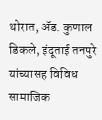थोरात, ॲड. कुणाल डिकले, इंदूताई तनपुरे यांच्यासह विविध सामाजिक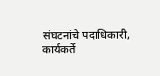संघटनांचे पदाधिकारी, कार्यकर्ते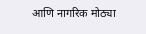आणि नागरिक मोठ्या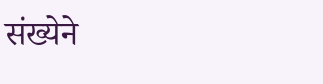संख्येने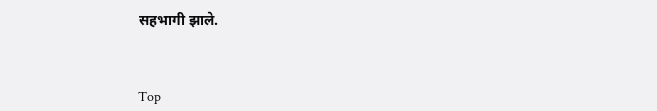सहभागी झाले.



Top